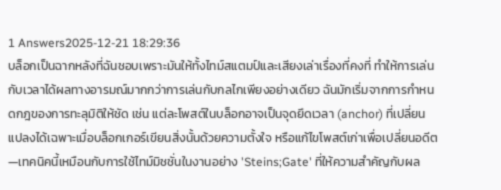1 Answers2025-12-21 18:29:36
บล็อกเป็นฉากหลังที่ฉันชอบเพราะมันให้ทั้งไทม์สแตมป์และเสียงเล่าเรื่องที่คงที่ ทำให้การเล่นกับเวลาได้ผลทางอารมณ์มากกว่าการเล่นกับกลไกเพียงอย่างเดียว ฉันมักเริ่มจากการกำหนดกฎของการทะลุมิติให้ชัด เช่น แต่ละโพสต์ในบล็อกอาจเป็นจุดยึดเวลา (anchor) ที่เปลี่ยนแปลงได้เฉพาะเมื่อบล็อกเกอร์เขียนสิ่งนั้นด้วยความตั้งใจ หรือแก้ไขโพสต์เก่าเพื่อเปลี่ยนอดีต—เทคนิคนี้เหมือนกับการใช้ไทม์มิชชั่นในงานอย่าง 'Steins;Gate' ที่ให้ความสำคัญกับผล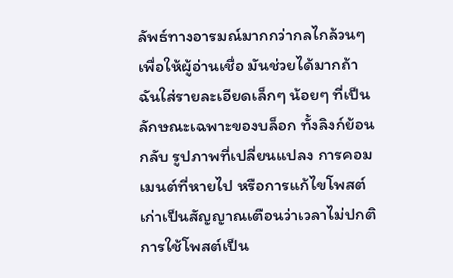ลัพธ์ทางอารมณ์มากกว่ากลไกล้วนๆ
เพื่อให้ผู้อ่านเชื่อ มันช่วยได้มากถ้าฉันใส่รายละเอียดเล็กๆ น้อยๆ ที่เป็นลักษณะเฉพาะของบล็อก ทั้งลิงก์ย้อนกลับ รูปภาพที่เปลี่ยนแปลง การคอมเมนต์ที่หายไป หรือการแก้ไขโพสต์เก่าเป็นสัญญาณเตือนว่าเวลาไม่ปกติ การใช้โพสต์เป็น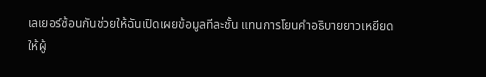เลเยอร์ซ้อนกันช่วยให้ฉันเปิดเผยข้อมูลทีละชั้น แทนการโยนคำอธิบายยาวเหยียดให้ผู้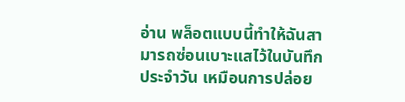อ่าน พล็อตแบบนี้ทำให้ฉันสามารถซ่อนเบาะแสไว้ในบันทึกประจำวัน เหมือนการปล่อย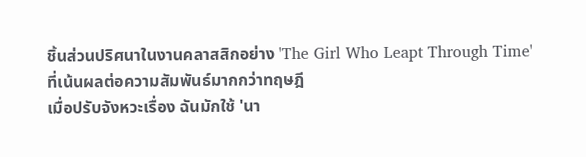ชิ้นส่วนปริศนาในงานคลาสสิกอย่าง 'The Girl Who Leapt Through Time' ที่เน้นผลต่อความสัมพันธ์มากกว่าทฤษฎี
เมื่อปรับจังหวะเรื่อง ฉันมักใช้ 'นา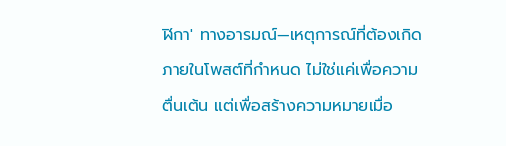ฬิกา' ทางอารมณ์—เหตุการณ์ที่ต้องเกิดภายในโพสต์ที่กำหนด ไม่ใช่แค่เพื่อความตื่นเต้น แต่เพื่อสร้างความหมายเมื่อ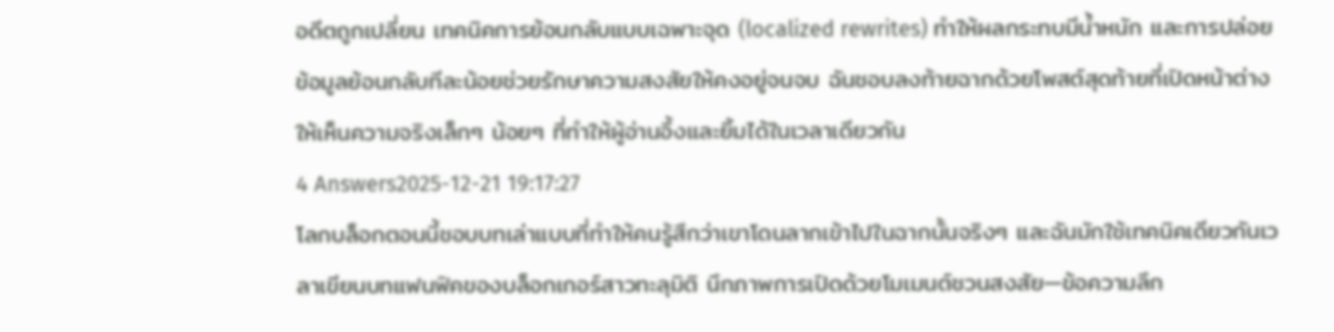อดีตถูกเปลี่ยน เทคนิคการย้อนกลับแบบเฉพาะจุด (localized rewrites) ทำให้ผลกระทบมีน้ำหนัก และการปล่อยข้อมูลย้อนกลับทีละน้อยช่วยรักษาความสงสัยให้คงอยู่จนจบ ฉันชอบลงท้ายฉากด้วยโพสต์สุดท้ายที่เปิดหน้าต่างให้เห็นความจริงเล็กๆ น้อยๆ ที่ทำให้ผู้อ่านอึ้งและยิ้มได้ในเวลาเดียวกัน
4 Answers2025-12-21 19:17:27
โลกบล็อกตอนนี้ชอบบทเล่าแบบที่ทำให้คนรู้สึกว่าเขาโดนลากเข้าไปในฉากนั้นจริงๆ และฉันมักใช้เทคนิคเดียวกันเวลาเขียนบทแฟนฟิคของบล็อกเกอร์สาวทะลุมิติ นึกภาพการเปิดด้วยโมเมนต์ชวนสงสัย—ข้อความลึก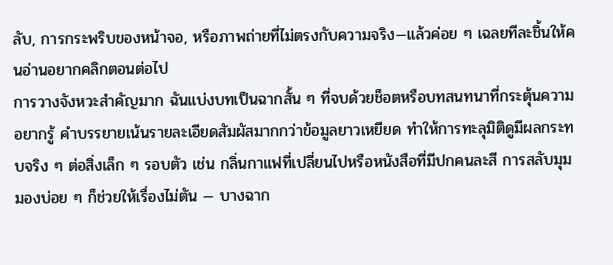ลับ, การกระพริบของหน้าจอ, หรือภาพถ่ายที่ไม่ตรงกับความจริง—แล้วค่อย ๆ เฉลยทีละชิ้นให้คนอ่านอยากคลิกตอนต่อไป
การวางจังหวะสำคัญมาก ฉันแบ่งบทเป็นฉากสั้น ๆ ที่จบด้วยช็อตหรือบทสนทนาที่กระตุ้นความอยากรู้ คำบรรยายเน้นรายละเอียดสัมผัสมากกว่าข้อมูลยาวเหยียด ทำให้การทะลุมิติดูมีผลกระทบจริง ๆ ต่อสิ่งเล็ก ๆ รอบตัว เช่น กลิ่นกาแฟที่เปลี่ยนไปหรือหนังสือที่มีปกคนละสี การสลับมุมมองบ่อย ๆ ก็ช่วยให้เรื่องไม่ตัน — บางฉาก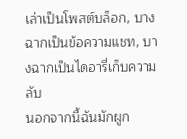เล่าเป็นโพสต์บล็อก, บางฉากเป็นข้อความแชท, บางฉากเป็นไดอารี่เก็บความลับ
นอกจากนี้ฉันมักผูก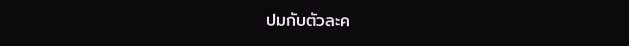ปมกับตัวละค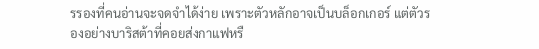รรองที่คนอ่านจะจดจำได้ง่าย เพราะตัวหลักอาจเป็นบล็อกเกอร์ แต่ตัวรองอย่างบาริสต้าที่คอยส่งกาแฟหรื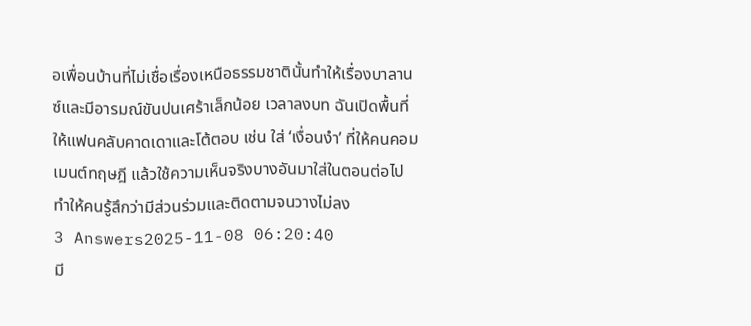อเพื่อนบ้านที่ไม่เชื่อเรื่องเหนือธรรมชาตินั้นทำให้เรื่องบาลานซ์และมีอารมณ์ขันปนเศร้าเล็กน้อย เวลาลงบท ฉันเปิดพื้นที่ให้แฟนคลับคาดเดาและโต้ตอบ เช่น ใส่ ‘เงื่อนงำ’ ที่ให้คนคอมเมนต์ทฤษฎี แล้วใช้ความเห็นจริงบางอันมาใส่ในตอนต่อไป ทำให้คนรู้สึกว่ามีส่วนร่วมและติดตามจนวางไม่ลง
3 Answers2025-11-08 06:20:40
มี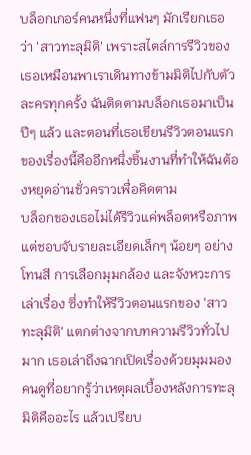บล็อกเกอร์คนหนึ่งที่แฟนๆ มักเรียกเธอว่า 'สาวทะลุมิติ' เพราะสไตล์การรีวิวของเธอเหมือนพาเราเดินทางข้ามมิติไปกับตัวละครทุกครั้ง ฉันติดตามบล็อกเธอมาเป็นปีๆ แล้ว และตอนที่เธอเขียนรีวิวตอนแรกของเรื่องนี้คืออีกหนึ่งชิ้นงานที่ทำให้ฉันต้องหยุดอ่านชั่วคราวเพื่อคิดตาม
บล็อกของเธอไม่ได้รีวิวแค่พล็อตหรือภาพ แต่ชอบจับรายละเอียดเล็กๆ น้อยๆ อย่างโทนสี การเลือกมุมกล้อง และจังหวะการเล่าเรื่อง ซึ่งทำให้รีวิวตอนแรกของ 'สาวทะลุมิติ' แตกต่างจากบทความรีวิวทั่วไปมาก เธอเล่าถึงฉากเปิดเรื่องด้วยมุมมองคนดูที่อยากรู้ว่าเหตุผลเบื้องหลังการทะลุมิติคืออะไร แล้วเปรียบ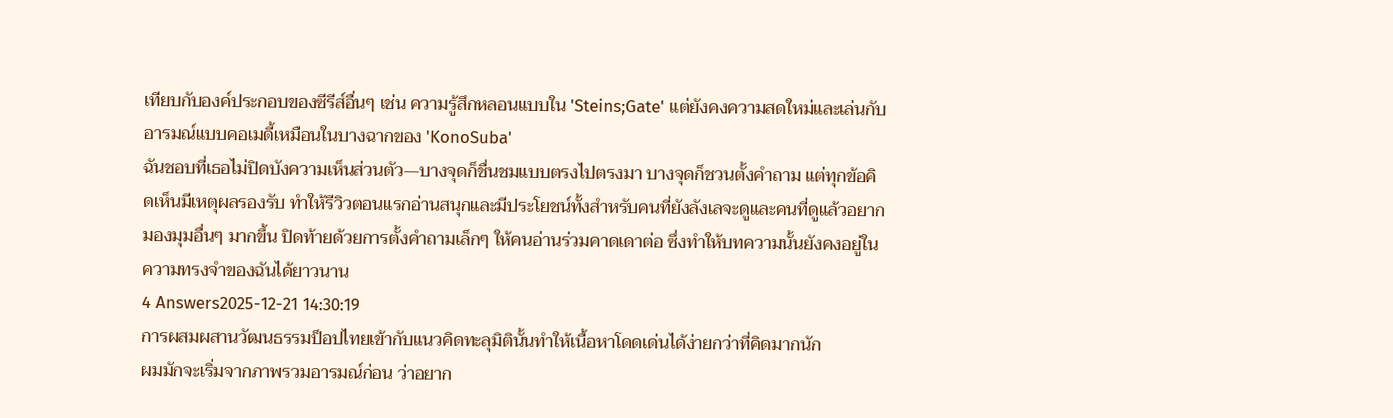เทียบกับองค์ประกอบของซีรีส์อื่นๆ เช่น ความรู้สึกหลอนแบบใน 'Steins;Gate' แต่ยังคงความสดใหม่และเล่นกับอารมณ์แบบคอเมดี้เหมือนในบางฉากของ 'KonoSuba'
ฉันชอบที่เธอไม่ปิดบังความเห็นส่วนตัว—บางจุดก็ชื่นชมแบบตรงไปตรงมา บางจุดก็ชวนตั้งคำถาม แต่ทุกข้อคิดเห็นมีเหตุผลรองรับ ทำให้รีวิวตอนแรกอ่านสนุกและมีประโยชน์ทั้งสำหรับคนที่ยังลังเลจะดูและคนที่ดูแล้วอยากมองมุมอื่นๆ มากขึ้น ปิดท้ายด้วยการตั้งคำถามเล็กๆ ให้คนอ่านร่วมคาดเดาต่อ ซึ่งทำให้บทความนั้นยังคงอยู่ในความทรงจำของฉันได้ยาวนาน
4 Answers2025-12-21 14:30:19
การผสมผสานวัฒนธรรมป็อปไทยเข้ากับแนวคิดทะลุมิตินั้นทำให้เนื้อหาโดดเด่นได้ง่ายกว่าที่คิดมากนัก
ผมมักจะเริ่มจากภาพรวมอารมณ์ก่อน ว่าอยาก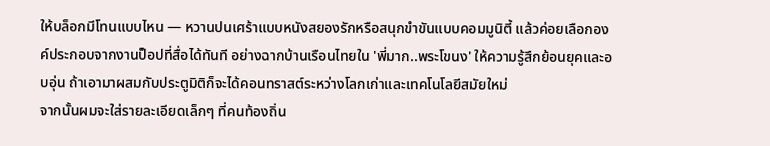ให้บล็อกมีโทนแบบไหน — หวานปนเศร้าแบบหนังสยองรักหรือสนุกขำขันแบบคอมมูนิตี้ แล้วค่อยเลือกองค์ประกอบจากงานป็อปที่สื่อได้ทันที อย่างฉากบ้านเรือนไทยใน 'พี่มาก..พระโขนง' ให้ความรู้สึกย้อนยุคและอบอุ่น ถ้าเอามาผสมกับประตูมิติก็จะได้คอนทราสต์ระหว่างโลกเก่าและเทคโนโลยีสมัยใหม่
จากนั้นผมจะใส่รายละเอียดเล็กๆ ที่คนท้องถิ่น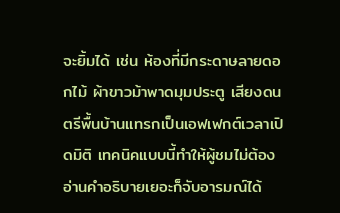จะยิ้มได้ เช่น ห้องที่มีกระดาษลายดอกไม้ ผ้าขาวม้าพาดมุมประตู เสียงดนตรีพื้นบ้านแทรกเป็นเอฟเฟกต์เวลาเปิดมิติ เทคนิคแบบนี้ทำให้ผู้ชมไม่ต้องอ่านคำอธิบายเยอะก็จับอารมณ์ได้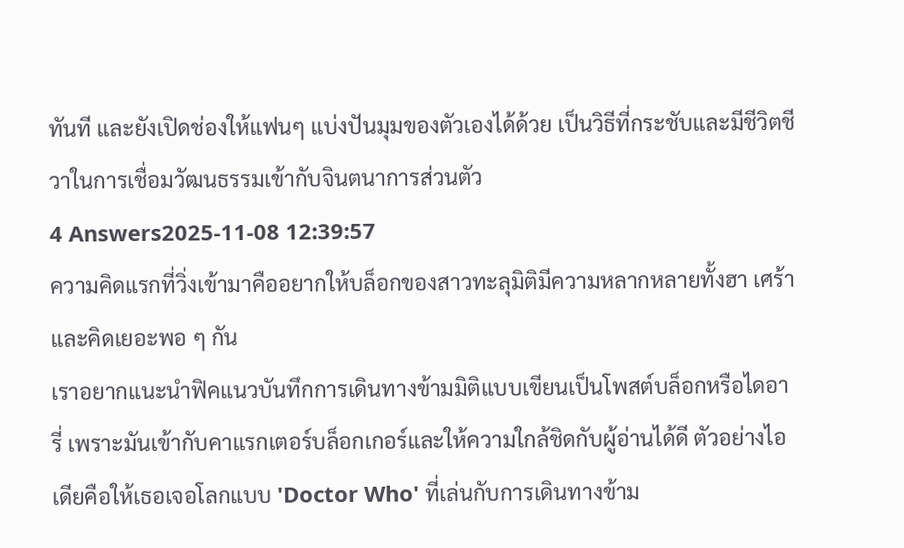ทันที และยังเปิดช่องให้แฟนๆ แบ่งปันมุมของตัวเองได้ด้วย เป็นวิธีที่กระชับและมีชีวิตชีวาในการเชื่อมวัฒนธรรมเข้ากับจินตนาการส่วนตัว
4 Answers2025-11-08 12:39:57
ความคิดแรกที่วิ่งเข้ามาคืออยากให้บล็อกของสาวทะลุมิติมีความหลากหลายทั้งฮา เศร้า และคิดเยอะพอ ๆ กัน
เราอยากแนะนำฟิคแนวบันทึกการเดินทางข้ามมิติแบบเขียนเป็นโพสต์บล็อกหรือไดอารี่ เพราะมันเข้ากับคาแรกเตอร์บล็อกเกอร์และให้ความใกล้ชิดกับผู้อ่านได้ดี ตัวอย่างไอเดียคือให้เธอเจอโลกแบบ 'Doctor Who' ที่เล่นกับการเดินทางข้าม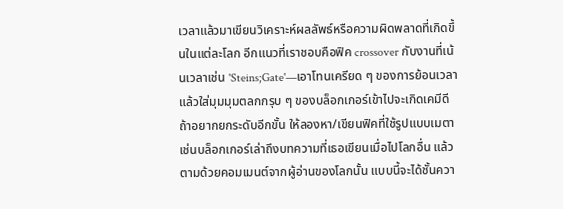เวลาแล้วมาเขียนวิเคราะห์ผลลัพธ์หรือความผิดพลาดที่เกิดขึ้นในแต่ละโลก อีกแนวที่เราชอบคือฟิค crossover กับงานที่เน้นเวลาเช่น 'Steins;Gate'—เอาโทนเครียด ๆ ของการย้อนเวลาแล้วใส่มุมมุมตลกกรุบ ๆ ของบล็อกเกอร์เข้าไปจะเกิดเคมีดี
ถ้าอยากยกระดับอีกขั้น ให้ลองหา/เขียนฟิคที่ใช้รูปแบบเมตา เช่นบล็อกเกอร์เล่าถึงบทความที่เธอเขียนเมื่อไปโลกอื่น แล้วตามด้วยคอมเมนต์จากผู้อ่านของโลกนั้น แบบนี้จะได้ชั้นควา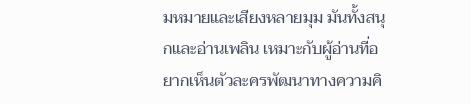มหมายและเสียงหลายมุม มันทั้งสนุกและอ่านเพลิน เหมาะกับผู้อ่านที่อยากเห็นตัวละครพัฒนาทางความคิ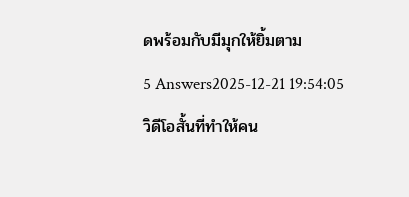ดพร้อมกับมีมุกให้ยิ้มตาม
5 Answers2025-12-21 19:54:05
วิดีโอสั้นที่ทำให้คน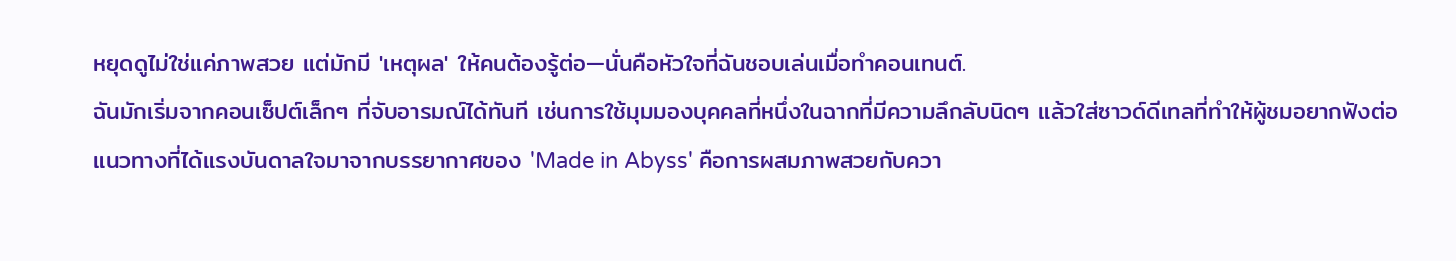หยุดดูไม่ใช่แค่ภาพสวย แต่มักมี 'เหตุผล' ให้คนต้องรู้ต่อ—นั่นคือหัวใจที่ฉันชอบเล่นเมื่อทำคอนเทนต์.
ฉันมักเริ่มจากคอนเซ็ปต์เล็กๆ ที่จับอารมณ์ได้ทันที เช่นการใช้มุมมองบุคคลที่หนึ่งในฉากที่มีความลึกลับนิดๆ แล้วใส่ซาวด์ดีเทลที่ทำให้ผู้ชมอยากฟังต่อ แนวทางที่ได้แรงบันดาลใจมาจากบรรยากาศของ 'Made in Abyss' คือการผสมภาพสวยกับควา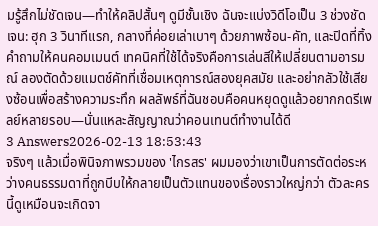มรู้สึกไม่ชัดเจน—ทำให้คลิปสั้นๆ ดูมีชั้นเชิง ฉันจะแบ่งวิดีโอเป็น 3 ช่วงชัดเจน: ฮุก 3 วินาทีแรก, กลางที่ค่อยเล่าเบาๆ ด้วยภาพซ้อน-คัท, และปิดที่ทิ้งคำถามให้คนคอมเมนต์ เทคนิคที่ใช้ได้จริงคือการเล่นสีให้เปลี่ยนตามอารมณ์ ลองตัดด้วยแมตช์คัทที่เชื่อมเหตุการณ์สองยุคสมัย และอย่ากลัวใช้เสียงซ้อนเพื่อสร้างความระทึก ผลลัพธ์ที่ฉันชอบคือคนหยุดดูแล้วอยากกดรีเพลย์หลายรอบ—นั่นแหละสัญญาณว่าคอนเทนต์ทำงานได้ดี
3 Answers2026-02-13 18:53:43
จริงๆ แล้วเมื่อพินิจภาพรวมของ 'ไกรสร' ผมมองว่าเขาเป็นการตัดต่อระหว่างคนธรรมดาที่ถูกบีบให้กลายเป็นตัวแทนของเรื่องราวใหญ่กว่า ตัวละครนี้ดูเหมือนจะเกิดจา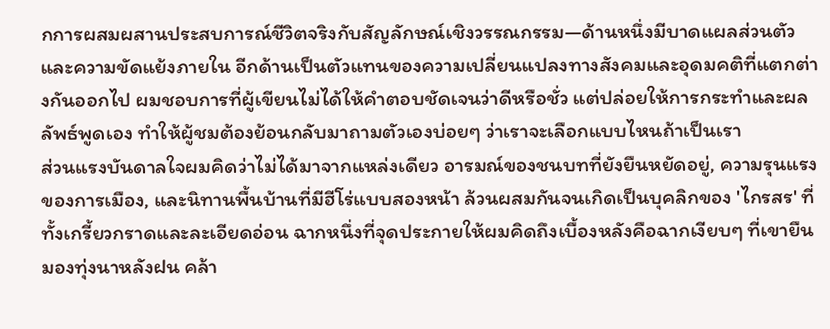กการผสมผสานประสบการณ์ชีวิตจริงกับสัญลักษณ์เชิงวรรณกรรม—ด้านหนึ่งมีบาดแผลส่วนตัวและความขัดแย้งภายใน อีกด้านเป็นตัวแทนของความเปลี่ยนแปลงทางสังคมและอุดมคติที่แตกต่างกันออกไป ผมชอบการที่ผู้เขียนไม่ได้ให้คำตอบชัดเจนว่าดีหรือชั่ว แต่ปล่อยให้การกระทำและผลลัพธ์พูดเอง ทำให้ผู้ชมต้องย้อนกลับมาถามตัวเองบ่อยๆ ว่าเราจะเลือกแบบไหนถ้าเป็นเรา
ส่วนแรงบันดาลใจผมคิดว่าไม่ได้มาจากแหล่งเดียว อารมณ์ของชนบทที่ยังยืนหยัดอยู่, ความรุนแรงของการเมือง, และนิทานพื้นบ้านที่มีฮีโร่แบบสองหน้า ล้วนผสมกันจนเกิดเป็นบุคลิกของ 'ไกรสร' ที่ทั้งเกรี้ยวกราดและละเอียดอ่อน ฉากหนึ่งที่จุดประกายให้ผมคิดถึงเบื้องหลังคือฉากเงียบๆ ที่เขายืนมองทุ่งนาหลังฝน คล้า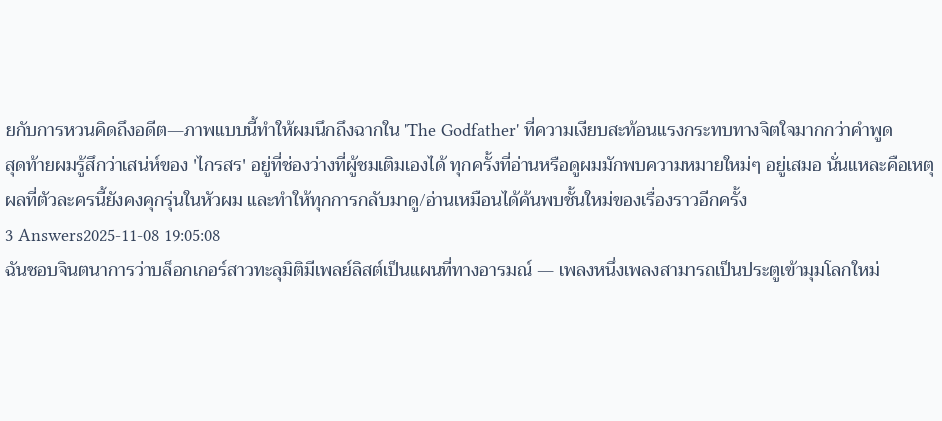ยกับการหวนคิดถึงอดีต—ภาพแบบนี้ทำให้ผมนึกถึงฉากใน 'The Godfather' ที่ความเงียบสะท้อนแรงกระทบทางจิตใจมากกว่าคำพูด
สุดท้ายผมรู้สึกว่าเสน่ห์ของ 'ไกรสร' อยู่ที่ช่องว่างที่ผู้ชมเติมเองได้ ทุกครั้งที่อ่านหรือดูผมมักพบความหมายใหม่ๆ อยู่เสมอ นั่นแหละคือเหตุผลที่ตัวละครนี้ยังคงคุกรุ่นในหัวผม และทำให้ทุกการกลับมาดู/อ่านเหมือนได้ค้นพบชั้นใหม่ของเรื่องราวอีกครั้ง
3 Answers2025-11-08 19:05:08
ฉันชอบจินตนาการว่าบล็อกเกอร์สาวทะลุมิติมีเพลย์ลิสต์เป็นแผนที่ทางอารมณ์ — เพลงหนึ่งเพลงสามารถเป็นประตูเข้ามุมโลกใหม่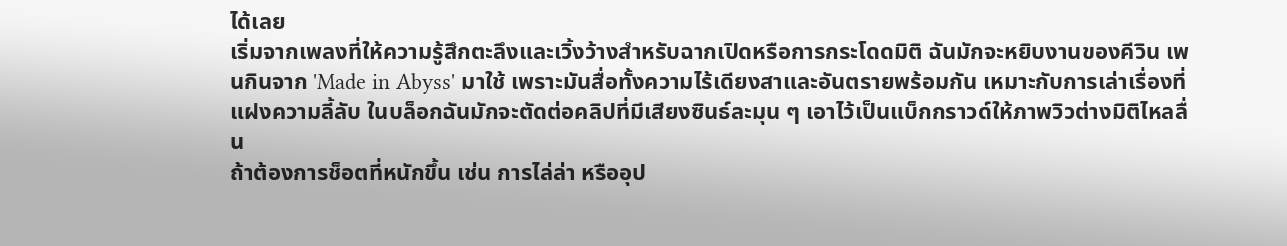ได้เลย
เริ่มจากเพลงที่ให้ความรู้สึกตะลึงและเวิ้งว้างสำหรับฉากเปิดหรือการกระโดดมิติ ฉันมักจะหยิบงานของคีวิน เพนกินจาก 'Made in Abyss' มาใช้ เพราะมันสื่อทั้งความไร้เดียงสาและอันตรายพร้อมกัน เหมาะกับการเล่าเรื่องที่แฝงความลี้ลับ ในบล็อกฉันมักจะตัดต่อคลิปที่มีเสียงซินธ์ละมุน ๆ เอาไว้เป็นแบ็กกราวด์ให้ภาพวิวต่างมิติไหลลื่น
ถ้าต้องการช็อตที่หนักขึ้น เช่น การไล่ล่า หรืออุป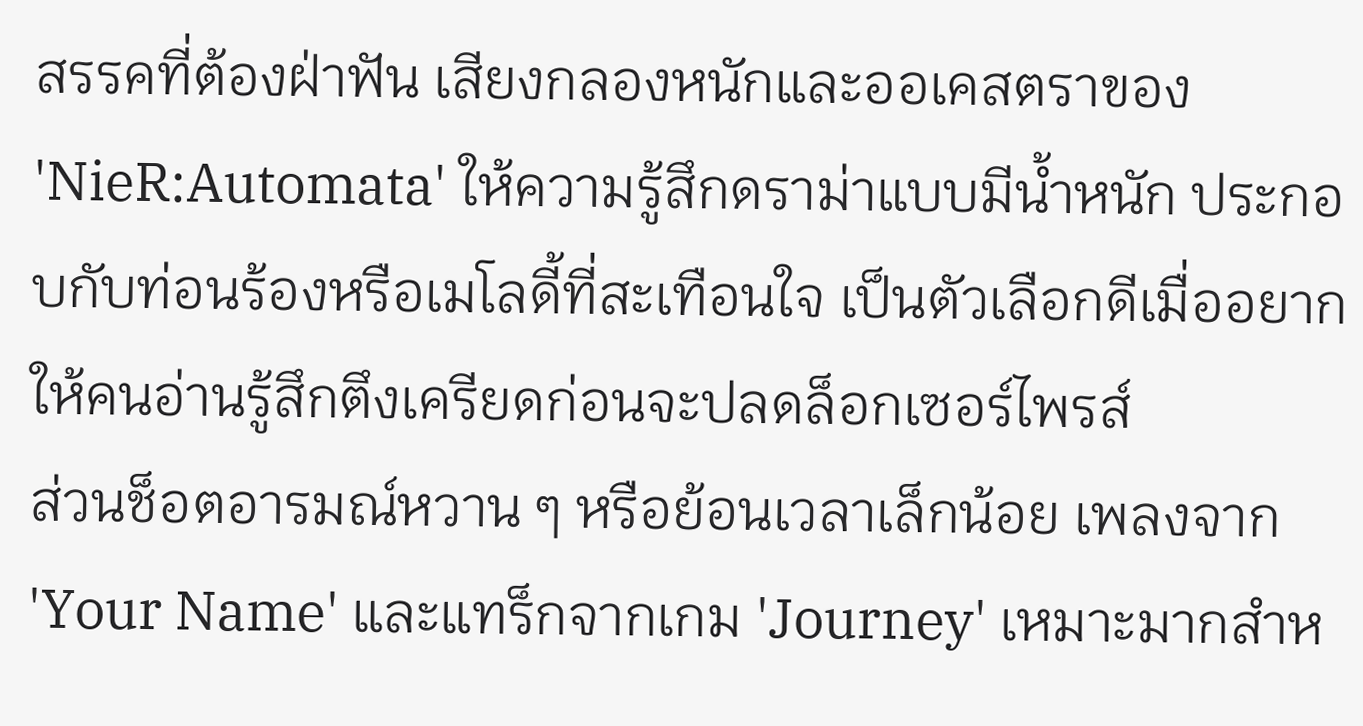สรรคที่ต้องฝ่าฟัน เสียงกลองหนักและออเคสตราของ 'NieR:Automata' ให้ความรู้สึกดราม่าแบบมีน้ำหนัก ประกอบกับท่อนร้องหรือเมโลดี้ที่สะเทือนใจ เป็นตัวเลือกดีเมื่ออยากให้คนอ่านรู้สึกตึงเครียดก่อนจะปลดล็อกเซอร์ไพรส์
ส่วนช็อตอารมณ์หวาน ๆ หรือย้อนเวลาเล็กน้อย เพลงจาก 'Your Name' และแทร็กจากเกม 'Journey' เหมาะมากสำห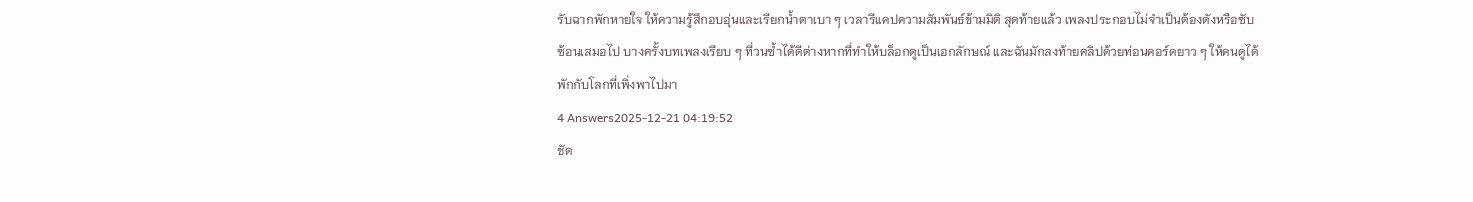รับฉากพักหายใจ ให้ความรู้สึกอบอุ่นและเรียกน้ำตาเบา ๆ เวลารีแคปความสัมพันธ์ข้ามมิติ สุดท้ายแล้ว เพลงประกอบไม่จำเป็นต้องดังหรือซับซ้อนเสมอไป บางครั้งบทเพลงเรียบ ๆ ที่วนซ้ำได้ดีต่างหากที่ทำให้บล็อกดูเป็นเอกลักษณ์ และฉันมักลงท้ายคลิปด้วยท่อนคอร์ดยาว ๆ ให้คนดูได้พักกับโลกที่เพิ่งพาไปมา
4 Answers2025-12-21 04:19:52
ชัด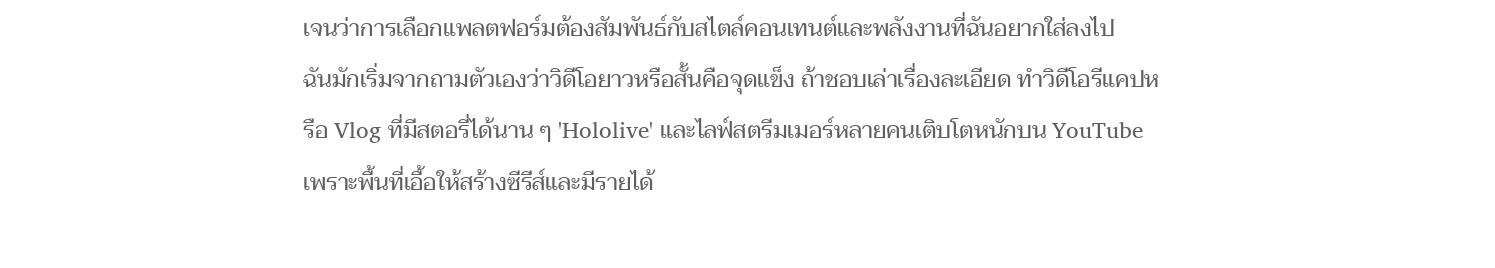เจนว่าการเลือกแพลตฟอร์มต้องสัมพันธ์กับสไตล์คอนเทนต์และพลังงานที่ฉันอยากใส่ลงไป
ฉันมักเริ่มจากถามตัวเองว่าวิดีโอยาวหรือสั้นคือจุดแข็ง ถ้าชอบเล่าเรื่องละเอียด ทำวิดีโอรีแคปหรือ Vlog ที่มีสตอรี่ได้นาน ๆ 'Hololive' และไลฟ์สตรีมเมอร์หลายคนเติบโตหนักบน YouTube เพราะพื้นที่เอื้อให้สร้างซีรีส์และมีรายได้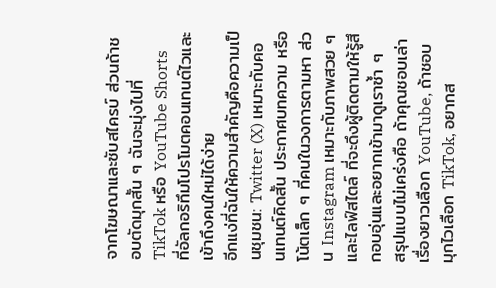จากโฆษณาและซับสไครบ์ ส่วนถ้าชอบตัดมุกสั้น ๆ ฉันจะมุ่งไปที่ TikTok หรือ YouTube Shorts ที่อัลกอริทึมโปรโมตคอนเทนต์ไวและเข้าถึงคนใหม่ได้ง่าย
อีกแง่ที่ฉันให้ความสำคัญคือความเป็นชุมชน: Twitter (X) เหมาะกับคอนเทนต์คิดสั้น ประกาศบทความ หรือโน้ตเล็ก ๆ ที่คนในวงการตามหา ส่วน Instagram เหมาะกับภาพสวย ๆ และไลฟ์สไตล์ ที่จะดึงผู้ติดตามให้รู้สึกอบอุ่นและอยากเข้ามาดูเราซ้ำ ๆ
สรุปแบบไม่เคร่งคือ ถ้าคุณชอบเล่าเรื่องยาวเลือก YouTube, ถ้าชอบมุกไวเลือก TikTok, อยากส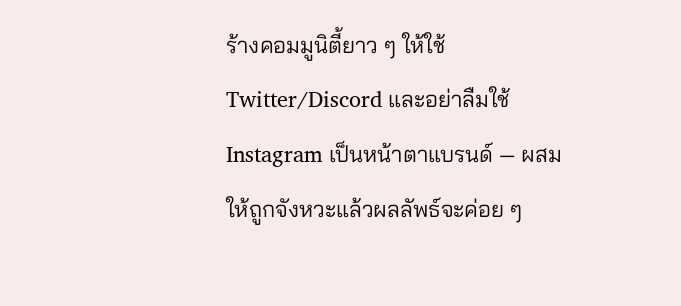ร้างคอมมูนิตี้ยาว ๆ ให้ใช้ Twitter/Discord และอย่าลืมใช้ Instagram เป็นหน้าตาแบรนด์ — ผสมให้ถูกจังหวะแล้วผลลัพธ์จะค่อย ๆ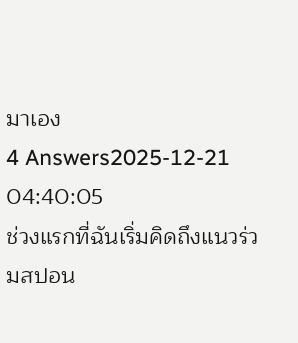มาเอง
4 Answers2025-12-21 04:40:05
ช่วงแรกที่ฉันเริ่มคิดถึงแนวร่วมสปอน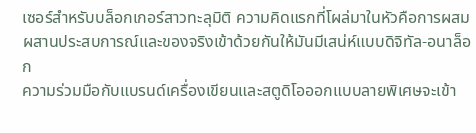เซอร์สำหรับบล็อกเกอร์สาวทะลุมิติ ความคิดแรกที่โผล่มาในหัวคือการผสมผสานประสบการณ์และของจริงเข้าด้วยกันให้มันมีเสน่ห์แบบดิจิทัล-อนาล็อก
ความร่วมมือกับแบรนด์เครื่องเขียนและสตูดิโอออกแบบลายพิเศษจะเข้า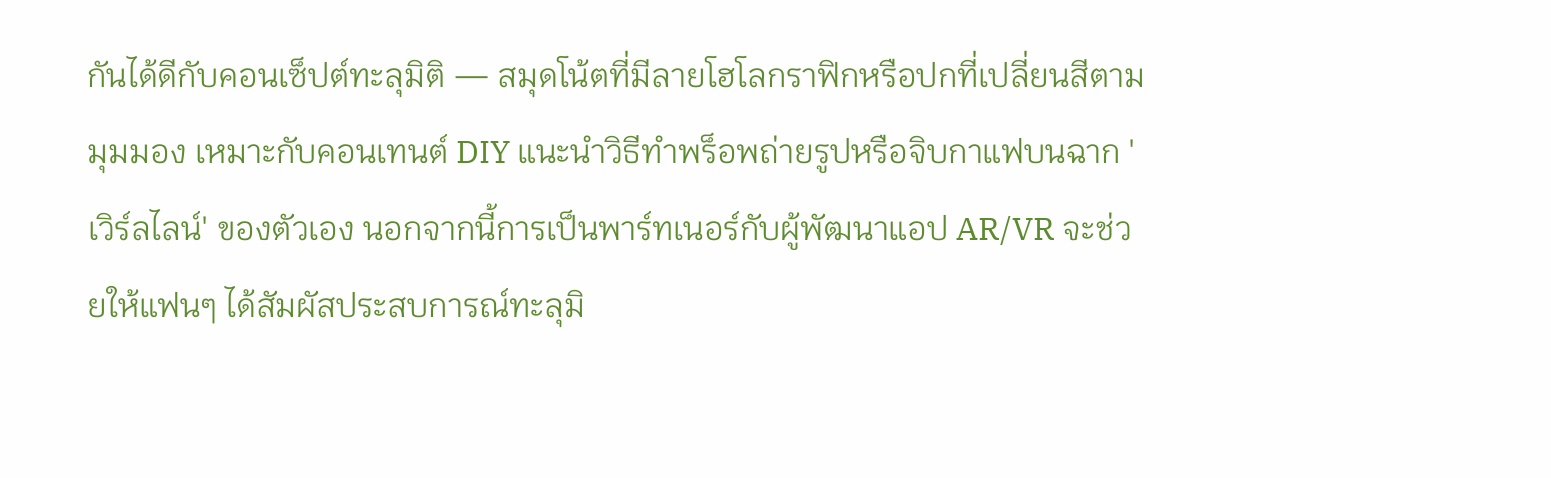กันได้ดีกับคอนเซ็ปต์ทะลุมิติ — สมุดโน้ตที่มีลายโฮโลกราฟิกหรือปกที่เปลี่ยนสีตามมุมมอง เหมาะกับคอนเทนต์ DIY แนะนำวิธีทำพร็อพถ่ายรูปหรือจิบกาแฟบนฉาก 'เวิร์ลไลน์' ของตัวเอง นอกจากนี้การเป็นพาร์ทเนอร์กับผู้พัฒนาแอป AR/VR จะช่วยให้แฟนๆ ได้สัมผัสประสบการณ์ทะลุมิ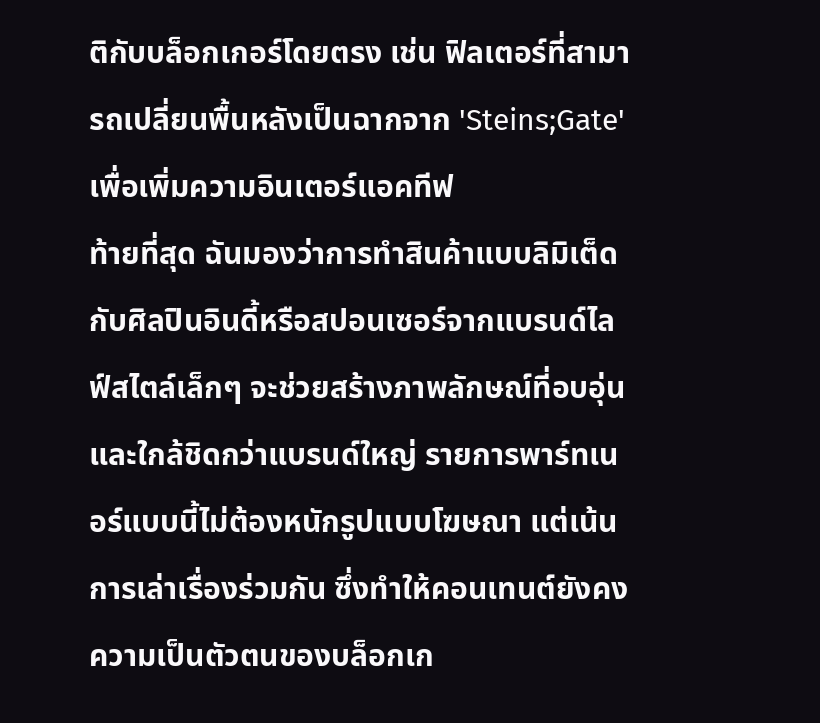ติกับบล็อกเกอร์โดยตรง เช่น ฟิลเตอร์ที่สามารถเปลี่ยนพื้นหลังเป็นฉากจาก 'Steins;Gate' เพื่อเพิ่มความอินเตอร์แอคทีฟ
ท้ายที่สุด ฉันมองว่าการทำสินค้าแบบลิมิเต็ดกับศิลปินอินดี้หรือสปอนเซอร์จากแบรนด์ไลฟ์สไตล์เล็กๆ จะช่วยสร้างภาพลักษณ์ที่อบอุ่นและใกล้ชิดกว่าแบรนด์ใหญ่ รายการพาร์ทเนอร์แบบนี้ไม่ต้องหนักรูปแบบโฆษณา แต่เน้นการเล่าเรื่องร่วมกัน ซึ่งทำให้คอนเทนต์ยังคงความเป็นตัวตนของบล็อกเก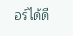อร์ได้ดี